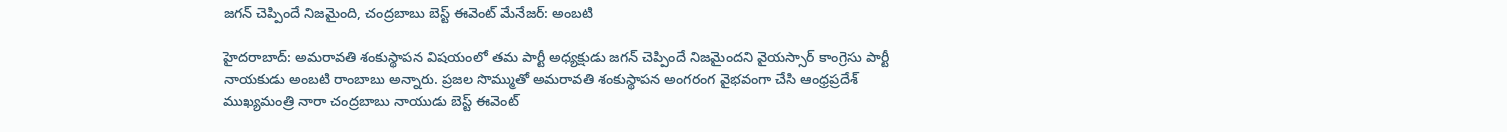జగన్ చెప్పిందే నిజమైంది, చంద్రబాబు బెస్ట్ ఈవెంట్ మేనేజర్: అంబటి

హైదరాబాద్: అమరావతి శంకుస్థాపన విషయంలో తమ పార్టీ అధ్యక్షుడు జగన్ చెప్పిందే నిజమైందని వైయస్సార్ కాంగ్రెసు పార్టీ నాయకుడు అంబటి రాంబాబు అన్నారు. ప్రజల సొమ్ముతో అమరావతి శంకుస్థాపన అంగరంగ వైభవంగా చేసి ఆంధ్రప్రదేశ్ ముఖ్యమంత్రి నారా చంద్రబాబు నాయుడు బెస్ట్ ఈవెంట్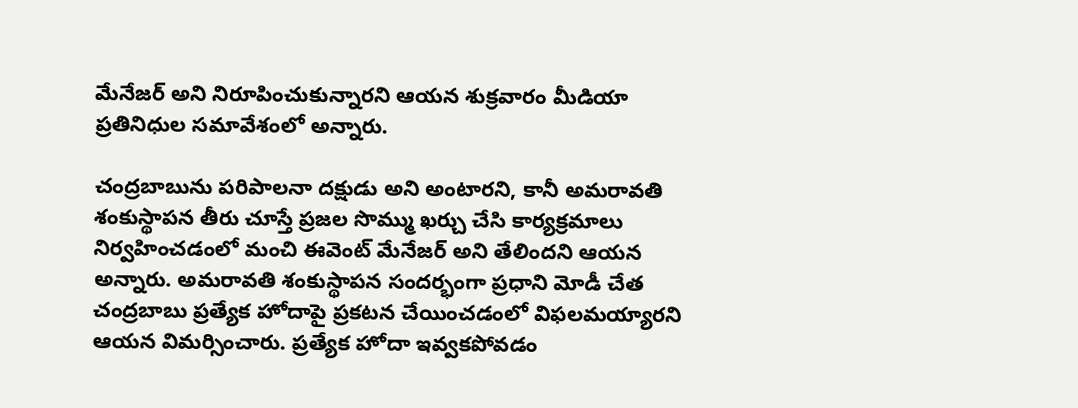మేనేజర్ అని నిరూపించుకున్నారని ఆయన శుక్రవారం మీడియా ప్రతినిధుల సమావేశంలో అన్నారు.

చంద్రబాబును పరిపాలనా దక్షుడు అని అంటారని, కానీ అమరావతి శంకుస్థాపన తీరు చూస్తే ప్రజల సొమ్ము ఖర్చు చేసి కార్యక్రమాలు నిర్వహించడంలో మంచి ఈవెంట్ మేనేజర్ అని తేలిందని ఆయన అన్నారు. అమరావతి శంకుస్థాపన సందర్భంగా ప్రధాని మోడీ చేత చంద్రబాబు ప్రత్యేక హోదాపై ప్రకటన చేయించడంలో విఫలమయ్యారని ఆయన విమర్సించారు. ప్రత్యేక హోదా ఇవ్వకపోవడం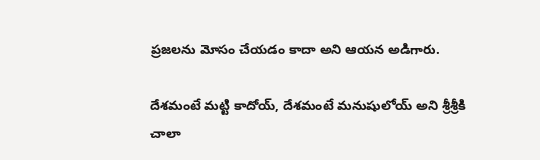ప్రజలను మోసం చేయడం కాదా అని ఆయన అడిగారు.

దేశమంటే మట్టి కాదోయ్, దేశమంటే మనుషులోయ్ అని శ్రీశ్రీకి చాలా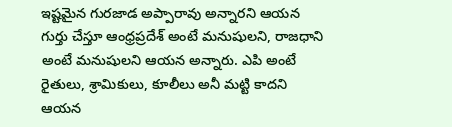ఇష్టమైన గురజాడ అప్పారావు అన్నారని ఆయన గుర్తు చేస్తూ ఆంధ్రప్రదేశ్ అంటే మనుషులని, రాజధాని అంటే మనుషులని ఆయన అన్నారు. ఎపి అంటే రైతులు, శ్రామికులు, కూలీలు అనీ మట్టి కాదని ఆయన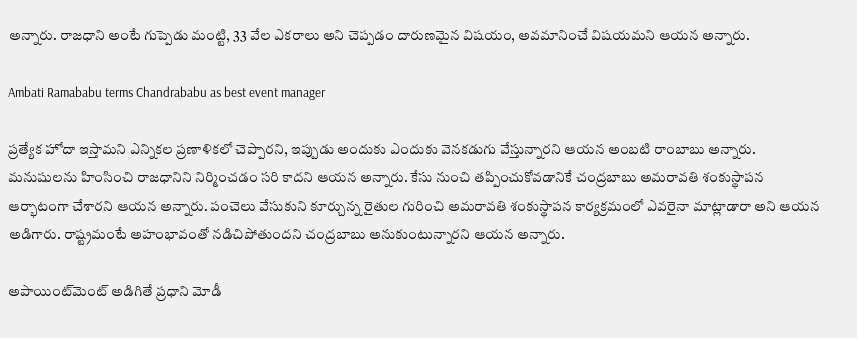అన్నారు. రాజధాని అంటే గుప్పెడు మంట్టి, 33 వేల ఎకరాలు అని చెప్పడం దారుణమైన విషయం, అవమానించే విషయమని ఆయన అన్నారు.

Ambati Ramababu terms Chandrababu as best event manager

ప్రత్యేక హోదా ఇస్తామని ఎన్నికల ప్రణాళికలో చెప్పారని, ఇప్పుడు అందుకు ఎందుకు వెనకడుగు వేస్తున్నారని ఆయన అంబటి రాంబాబు అన్నారు. మనుషులను హింసించి రాజధానిని నిర్మించడం సరి కాదని ఆయన అన్నారు. కేసు నుంచి తప్పించుకోవడానికే చంద్రబాబు అమరావతి శంకుస్థాపన ఆర్భాటంగా చేశారని ఆయన అన్నారు. పంచెలు వేసుకుని కూర్చున్న రైతుల గురించి అమరావతి శంకుస్థాపన కార్యక్రమంలో ఎవరైనా మాట్లాడారా అని ఆయన అడిగారు. రాష్ట్రమంటే అహంభావంతో నడిచిపోతుందని చంద్రబాబు అనుకుంటున్నారని ఆయన అన్నారు.

అపాయింట్‌మెంట్ అడిగితే ప్రధాని మోడీ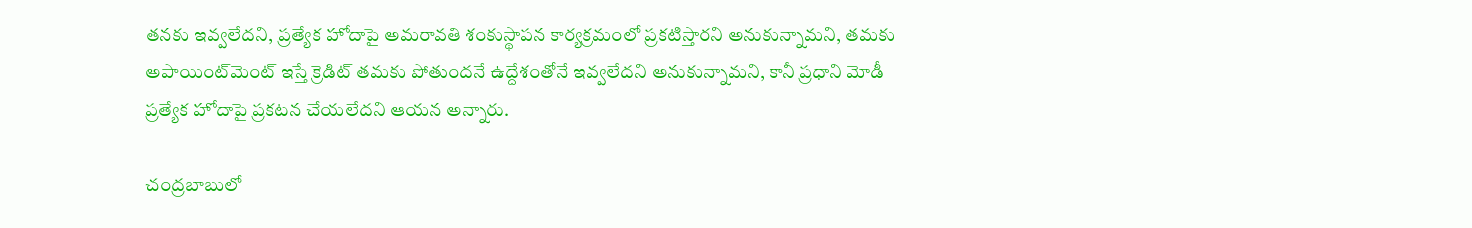తనకు ఇవ్వలేదని, ప్రత్యేక హోదాపై అమరావతి శంకుస్థాపన కార్యక్రమంలో ప్రకటిస్తారని అనుకున్నామని, తమకు అపాయింట్‌మెంట్ ఇస్తే క్రెడిట్ తమకు పోతుందనే ఉద్దేశంతోనే ఇవ్వలేదని అనుకున్నామని, కానీ ప్రధాని మోడీ ప్రత్యేక హోదాపై ప్రకటన చేయలేదని ఆయన అన్నారు.

చంద్రబాబులో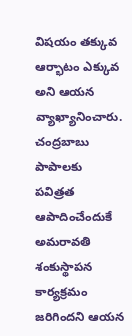విషయం తక్కువ ఆర్భాటం ఎక్కువ అని ఆయన వ్యాఖ్యానించారు. చంద్రబాబు పాపాలకు పవిత్రత ఆపాదించేందుకే అమరావతి శంకుస్థాపన కార్యక్రమం జరిగిందని ఆయన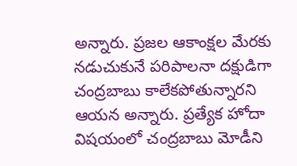అన్నారు. ప్రజల ఆకాంక్షల మేరకు నడుచుకునే పరిపాలనా దక్షుడిగా చంద్రబాబు కాలేకపోతున్నారని ఆయన అన్నారు. ప్రత్యేక హోదా విషయంలో చంద్రబాబు మోడీని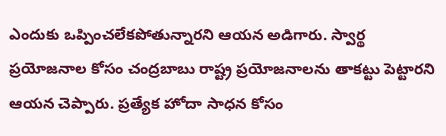ఎందుకు ఒప్పించలేకపోతున్నారని ఆయన అడిగారు. స్వార్థ ప్రయోజనాల కోసం చంద్రబాబు రాష్ట్ర ప్రయోజనాలను తాకట్టు పెట్టారని ఆయన చెప్పారు. ప్రత్యేక హోదా సాధన కోసం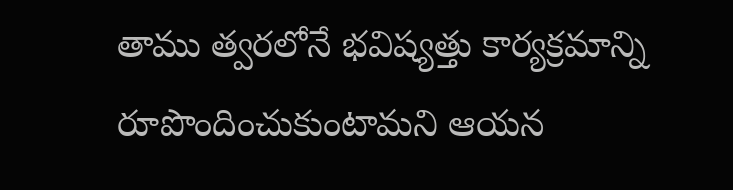తాము త్వరలోనే భవిష్యత్తు కార్యక్రమాన్ని రూపొందించుకుంటామని ఆయన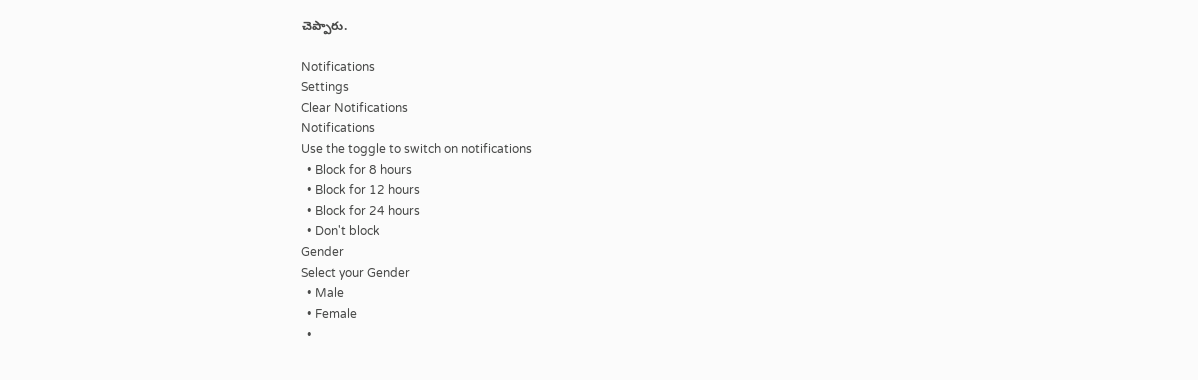చెప్పారు.

Notifications
Settings
Clear Notifications
Notifications
Use the toggle to switch on notifications
  • Block for 8 hours
  • Block for 12 hours
  • Block for 24 hours
  • Don't block
Gender
Select your Gender
  • Male
  • Female
  •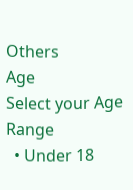Others
Age
Select your Age Range
  • Under 18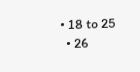• 18 to 25
  • 26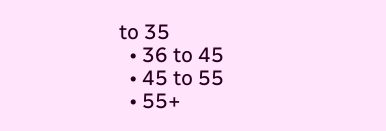to 35
  • 36 to 45
  • 45 to 55
  • 55+